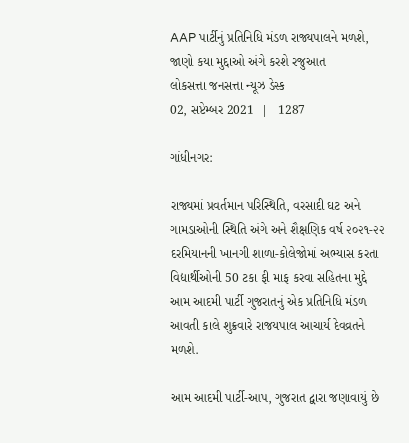AAP પાર્ટીનું પ્રતિનિધિ મંડળ રાજ્યપાલને મળશે, જાણો કયા મુદ્દાઓ અંગે કરશે રજુઆત
લોકસત્તા જનસત્તા ન્યૂઝ ડેસ્ક
02, સપ્ટેમ્બર 2021  |   1287

ગાંધીનગર:

રાજ્યમાં પ્રવર્તમાન પરિસ્થિતિ, વરસાદી ઘટ અને ગામડાઓની સ્થિતિ અંગે અને શૈક્ષણિક વર્ષ ૨૦૨૧-૨૨ દરમિયાનની ખાનગી શાળા-કોલેજોમાં અભ્યાસ કરતા વિદ્યાર્થીઓની 50 ટકા ફી માફ કરવા સહિતના મુદ્દે આમ આદમી પાર્ટી ગુજરાતનું એક પ્રતિનિધિ મંડળ આવતી કાલે શુક્રવારે રાજયપાલ આચાર્ય દેવવ્રતને મળશે.

આમ આદમી પાર્ટી-આપ, ગુજરાત દ્વારા જણાવાયું છે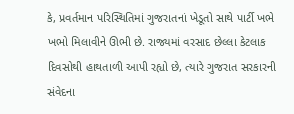કે, પ્રવર્તમાન પરિસ્થિતિમાં ગુજરાતનાં ખેડૂતો સાથે પાર્ટી ખભે ખભો મિલાવીને ઊભી છે. રાજ્યમાં વરસાદ છેલ્લા કેટલાક દિવસોથી હાથતાળી આપી રહ્યો છે, ત્યારે ગુજરાત સરકારની સંવેદના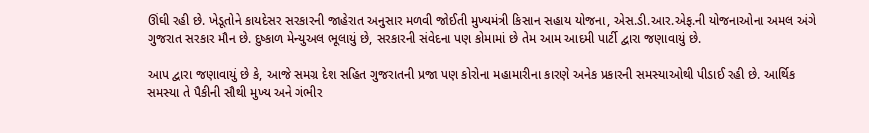ઊંઘી રહી છે. ખેડૂતોને કાયદેસર સરકારની જાહેરાત અનુસાર મળવી જોઈતી મુખ્યમંત્રી કિસાન સહાય યોજના, એસ.ડી.આર.એફ.ની યોજનાઓના અમલ અંગે ગુજરાત સરકાર મૌન છે. દુષ્કાળ મેન્યુઅલ ભૂલાયું છે, સરકારની સંવેદના પણ કોમામાં છે તેમ આમ આદમી પાર્ટી દ્વારા જણાવાયું છે.

આપ દ્વારા જણાવાયું છે કે, આજે સમગ્ર દેશ સહિત ગુજરાતની પ્રજા પણ કોરોના મહામારીના કારણે અનેક પ્રકારની સમસ્યાઓથી પીડાઈ રહી છે. આર્થિક સમસ્યા તે પૈકીની સૌથી મુખ્ય અને ગંભીર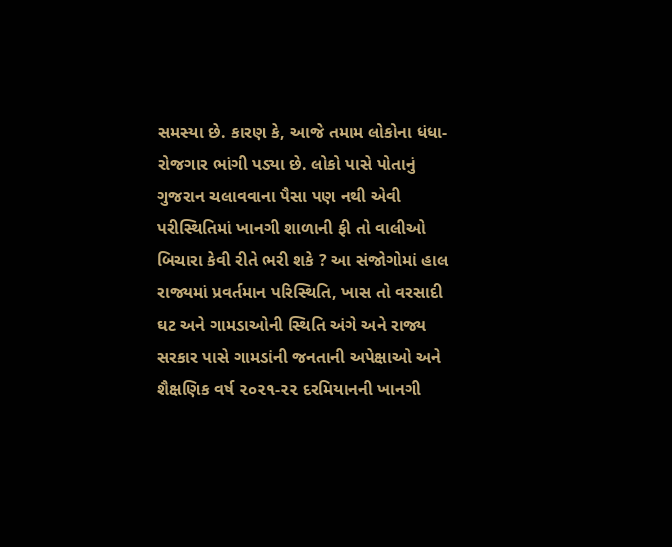સમસ્યા છે. કારણ કે, આજે તમામ લોકોના ધંધા-રોજગાર ભાંગી પડ્યા છે. લોકો પાસે પોતાનું ગુજરાન ચલાવવાના પૈસા પણ નથી એવી પરીસ્થિતિમાં ખાનગી શાળાની ફી તો વાલીઓ બિચારા કેવી રીતે ભરી શકે ? આ સંજોગોમાં હાલ રાજ્યમાં પ્રવર્તમાન પરિસ્થિતિ, ખાસ તો વરસાદી ઘટ અને ગામડાઓની સ્થિતિ અંગે અને રાજ્ય સરકાર પાસે ગામડાંની જનતાની અપેક્ષાઓ અને શૈક્ષણિક વર્ષ ૨૦૨૧-૨૨ દરમિયાનની ખાનગી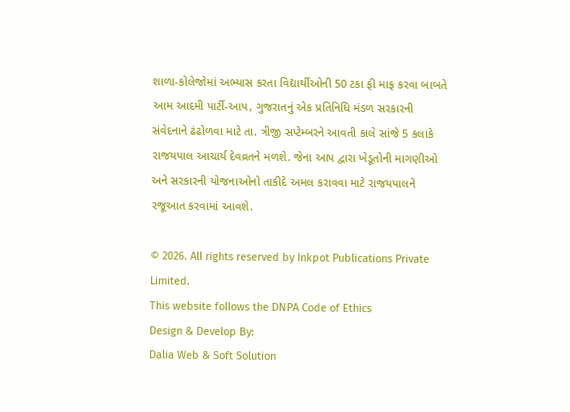શાળા-કોલેજોમાં અભ્યાસ કરતા વિદ્યાર્થીઓની 50 ટકા ફી માફ કરવા બાબતે આમ આદમી પાર્ટી-આપ, ગુજરાતનું એક પ્રતિનિધિ મંડળ સરકારની સંવેદનાને ઢંઢોળવા માટે તા. ત્રીજી સપ્ટેમ્બરને આવતી કાલે સાંજે 5 કલાકે રાજયપાલ આચાર્ય દેવવ્રતને મળશે. જેના આપ દ્વારા ખેડૂતોની માગણીઓ અને સરકારની યોજનાઓનો તાકીદે અમલ કરાવવા માટે રાજયપાલને રજૂઆત કરવામાં આવશે.

© 2026. All rights reserved by Inkpot Publications Private Limited.
This website follows the DNPA Code of Ethics
Design & Develop By:
Dalia Web & Soft Solution